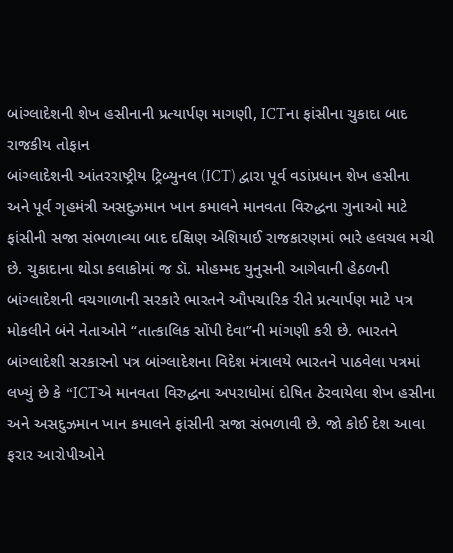બાંગ્લાદેશની શેખ હસીનાની પ્રત્યાર્પણ માગણી, ICTના ફાંસીના ચુકાદા બાદ રાજકીય તોફાન
બાંગ્લાદેશની આંતરરાષ્ટ્રીય ટ્રિબ્યુનલ (ICT) દ્વારા પૂર્વ વડાંપ્રધાન શેખ હસીના અને પૂર્વ ગૃહમંત્રી અસદુઝમાન ખાન કમાલને માનવતા વિરુદ્ધના ગુનાઓ માટે ફાંસીની સજા સંભળાવ્યા બાદ દક્ષિણ એશિયાઈ રાજકારણમાં ભારે હલચલ મચી છે. ચુકાદાના થોડા કલાકોમાં જ ડૉ. મોહમ્મદ યુનુસની આગેવાની હેઠળની બાંગ્લાદેશની વચગાળાની સરકારે ભારતને ઔપચારિક રીતે પ્રત્યાર્પણ માટે પત્ર મોકલીને બંને નેતાઓને “તાત્કાલિક સોંપી દેવા”ની માંગણી કરી છે. ભારતને બાંગ્લાદેશી સરકારનો પત્ર બાંગ્લાદેશના વિદેશ મંત્રાલયે ભારતને પાઠવેલા પત્રમાં લખ્યું છે કે “ICTએ માનવતા વિરુદ્ધના અપરાધોમાં દોષિત ઠેરવાયેલા શેખ હસીના અને અસદુઝમાન ખાન કમાલને ફાંસીની સજા સંભળાવી છે. જો કોઈ દેશ આવા ફરાર આરોપીઓને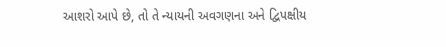આશરો આપે છે, તો તે ન્યાયની અવગણના અને દ્વિપક્ષીય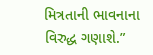મિત્રતાની ભાવનાના વિરુદ્ધ ગણાશે.”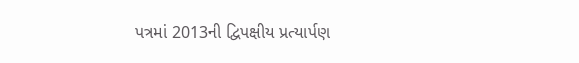પત્રમાં 2013ની દ્વિપક્ષીય પ્રત્યાર્પણ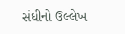સંધીનો ઉલ્લેખ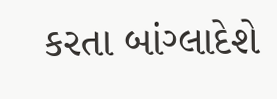કરતા બાંગ્લાદેશે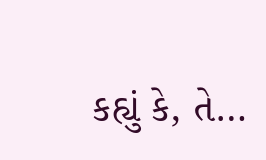કહ્યું કે, તે…